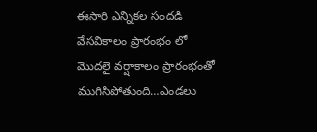ఈసారి ఎన్నికల సందడి వేసవికాలం ప్రారంభం లో మొదలై వర్షాకాలం ప్రారంభంతో ముగిసిపోతుంది…ఎండలు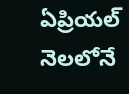ఏప్రియల్ నెలలోనే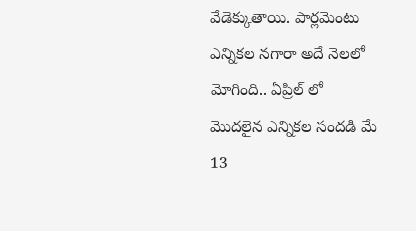వేడెక్కుతాయి. పార్లమెంటు ఎన్నికల నగారా అదే నెలలో మోగింది.. ఏప్రిల్ లో మొదలైన ఎన్నికల సందడి మే 13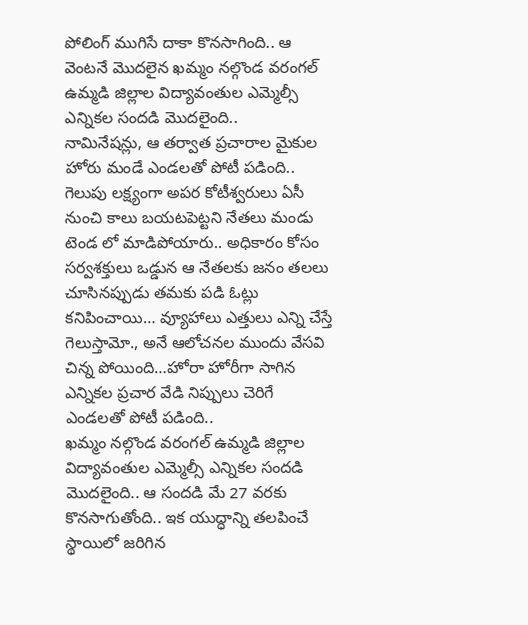పోలింగ్ ముగిసే దాకా కొనసాగింది.. ఆ వెంటనే మొదలైన ఖమ్మం నల్గొండ వరంగల్ ఉమ్మడి జిల్లాల విద్యావంతుల ఎమ్మెల్సీ ఎన్నికల సందడి మొదలైంది..
నామినేషన్లు, ఆ తర్వాత ప్రచారాల మైకుల హోరు మండే ఎండలతో పోటీ పడింది..
గెలుపు లక్ష్యంగా అపర కోటీశ్వరులు ఏసీ నుంచి కాలు బయటపెట్టని నేతలు మండు టెండ లో మాడిపోయారు.. అధికారం కోసం సర్వశక్తులు ఒడ్డున ఆ నేతలకు జనం తలలు చూసినప్పుడు తమకు పడి ఓట్లు కనిపించాయి… వ్యూహాలు ఎత్తులు ఎన్ని చేస్తే గెలుస్తామో., అనే ఆలోచనల ముందు వేసవి చిన్న పోయింది…హోరా హోరీగా సాగిన ఎన్నికల ప్రచార వేడి నిప్పులు చెరిగే ఎండలతో పోటీ పడింది..
ఖమ్మం నల్గొండ వరంగల్ ఉమ్మడి జిల్లాల విద్యావంతుల ఎమ్మెల్సీ ఎన్నికల సందడి మొదలైంది.. ఆ సందడి మే 27 వరకు కొనసాగుతోంది.. ఇక యుద్ధాన్ని తలపించే స్థాయిలో జరిగిన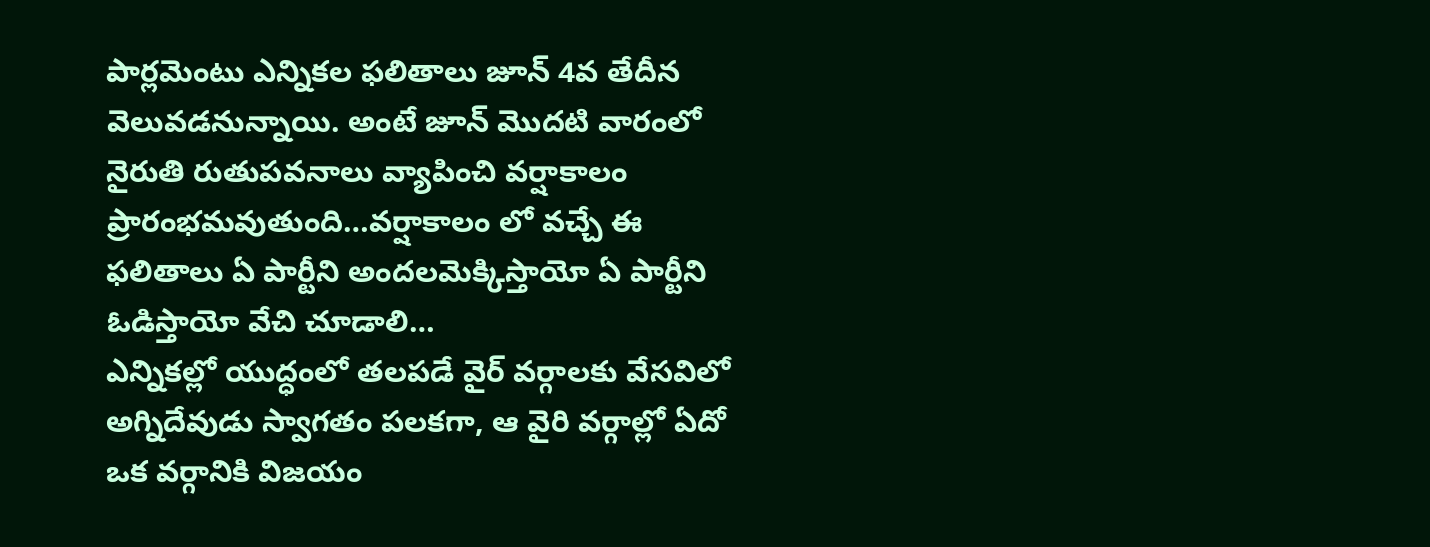పార్లమెంటు ఎన్నికల ఫలితాలు జూన్ 4వ తేదీన వెలువడనున్నాయి. అంటే జూన్ మొదటి వారంలో నైరుతి రుతుపవనాలు వ్యాపించి వర్షాకాలం ప్రారంభమవుతుంది…వర్షాకాలం లో వచ్చే ఈ ఫలితాలు ఏ పార్టీని అందలమెక్కిస్తాయో ఏ పార్టీని ఓడిస్తాయో వేచి చూడాలి…
ఎన్నికల్లో యుద్ధంలో తలపడే వైర్ వర్గాలకు వేసవిలో అగ్నిదేవుడు స్వాగతం పలకగా, ఆ వైరి వర్గాల్లో ఏదో ఒక వర్గానికి విజయం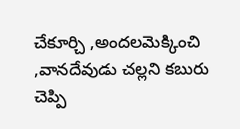చేకూర్చి ,అందలమెక్కించి ,వానదేవుడు చల్లని కబురు చెప్పి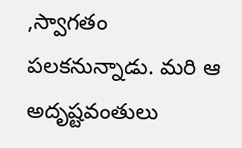,స్వాగతం పలకనున్నాడు. మరి ఆ అదృష్టవంతులు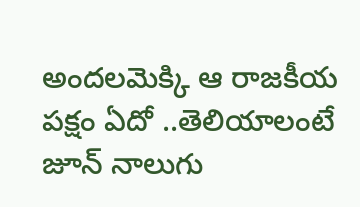అందలమెక్కి ఆ రాజకీయ పక్షం ఏదో ..తెలియాలంటే జూన్ నాలుగు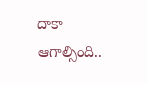దాకా ఆగాల్సింది..